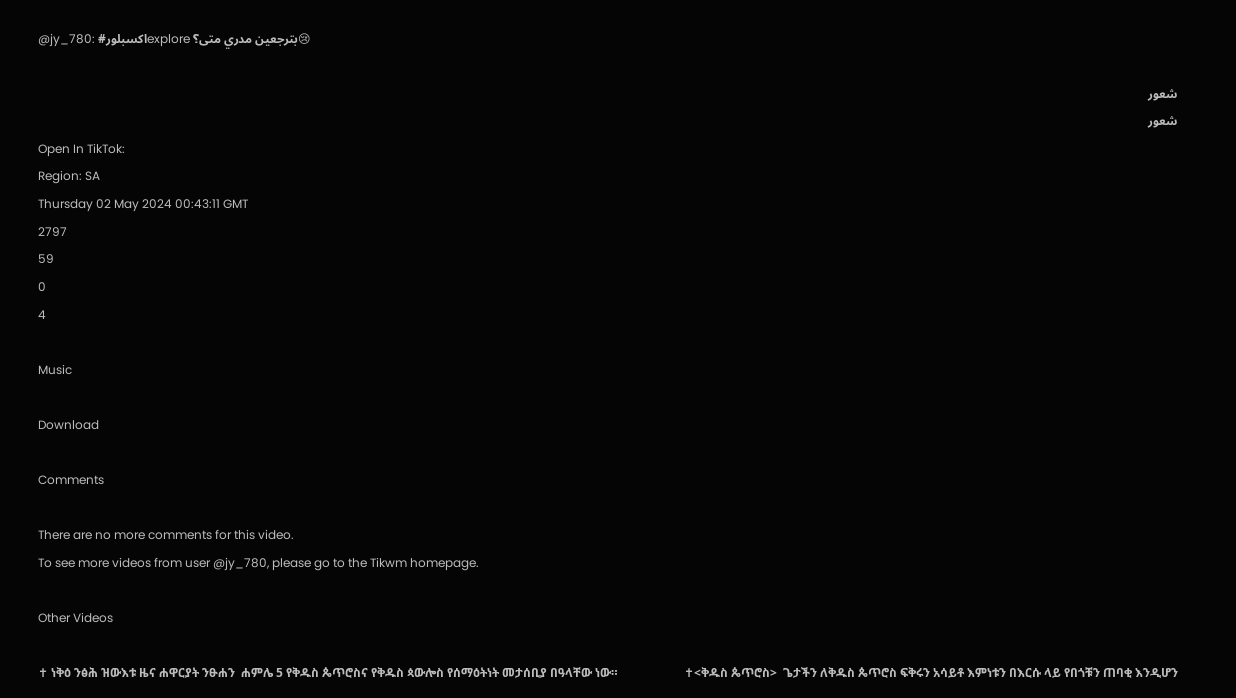@jy_780: #اكسبلورexplore بترجعين مدري متى؟😢

شعور
شعور
Open In TikTok:
Region: SA
Thursday 02 May 2024 00:43:11 GMT
2797
59
0
4

Music

Download

Comments

There are no more comments for this video.
To see more videos from user @jy_780, please go to the Tikwm homepage.

Other Videos

✝ ነቅዕ ንፅሕ ዝውእቱ ዜና ሐዋርያት ንፁሐን  ሐምሌ 5 የቅዱስ ጴጥሮስና የቅዱስ ጳውሎስ የሰማዕትነት መታሰቢያ በዓላቸው ነው።                      ✝<ቅዱስ ጴጥሮስ>  ጌታችን ለቅዱስ ጴጥሮስ ፍቅሩን አሳይቶ እምነቱን በእርሱ ላይ የበጎቹን ጠባቂ እንዲሆን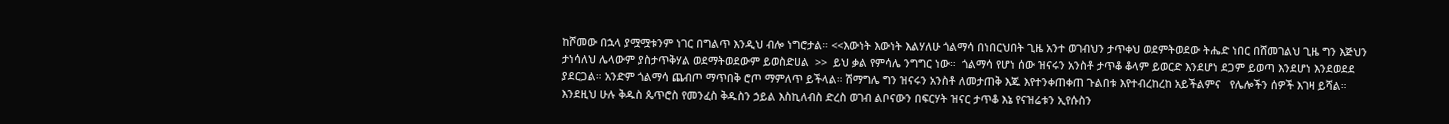ከሾመው በኋላ ያሟሟቱንም ነገር በግልጥ እንዲህ ብሎ ነግሮታል። <<እውነት እውነት እልሃለሁ ጎልማሳ በነበርህበት ጊዜ አንተ ወገብህን ታጥቀህ ወደምትወደው ትሔድ ነበር በሸመገልህ ጊዜ ግን እጅህን ታነሳለህ ሌላውም ያስታጥቅሃል ወደማትወደውም ይወስድሀል  >>  ይህ ቃል የምሳሌ ንግግር ነው።  ጎልማሳ የሆነ ሰው ዝናሩን አንስቶ ታጥቆ ቆላም ይወርድ እንደሆነ ደጋም ይወጣ እንደሆነ እንደወደደ ያደርጋል። አንድም ጎልማሳ ጨብጦ ማጥበቅ ሮጦ ማምለጥ ይችላል። ሽማግሌ ግን ዝናሩን አንስቶ ለመታጠቅ እጁ እየተንቀጠቀጠ ጉልበቱ እየተብረከረከ አይችልምና   የሌሎችን ሰዎች እገዛ ይሻል። እንደዚህ ሁሉ ቅዱስ ጴጥሮስ የመንፈስ ቅዱስን ኃይል እስኪለብስ ድረስ ወገብ ልቦናውን በፍርሃት ዝናር ታጥቆ እኔ የናዝሬቱን ኢየሱስን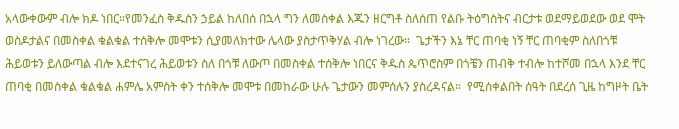አላውቀውም ብሎ ክዶ ነበር።የመንፈስ ቅዱስን ኃይል ከለበሰ በኋላ ግን ለመስቀል እጁን ዘርግቶ ስለሰጠ የልቡ ትዕግስትና ብርታቱ ወደማይወደው ወደ ሞት ወስዶታልና በመስቀል ቁልቁል ተሰቅሎ መሞቱን ሲያመለክተው ሌላው ያስታጥቅሃል ብሎ ነገረው።  ጌታችን እኔ ቸር ጠባቂ ነኝ ቸር ጠባቂም ስለበጎቹ ሕይወቱን ይለውጣል ብሎ እደተናገረ ሕይወቱን ስለ በጎቹ ለውጦ በመስቀል ተሰቅሎ ነበርና ቅዱስ ጴጥሮስም በጎቼን ጠብቅ ተብሎ ከተሾመ በኋላ እንደ ቸር ጠባቂ በመስቀል ቁልቁል ሐምሌ አምስት ቀን ተሰቅሎ መሞቱ በመከራው ሁሉ ጌታውን መምሰሉን ያስረዳናል።  የሚሰቀልበት ሰዓት በደረሰ ጊዜ ከግዞት ቤት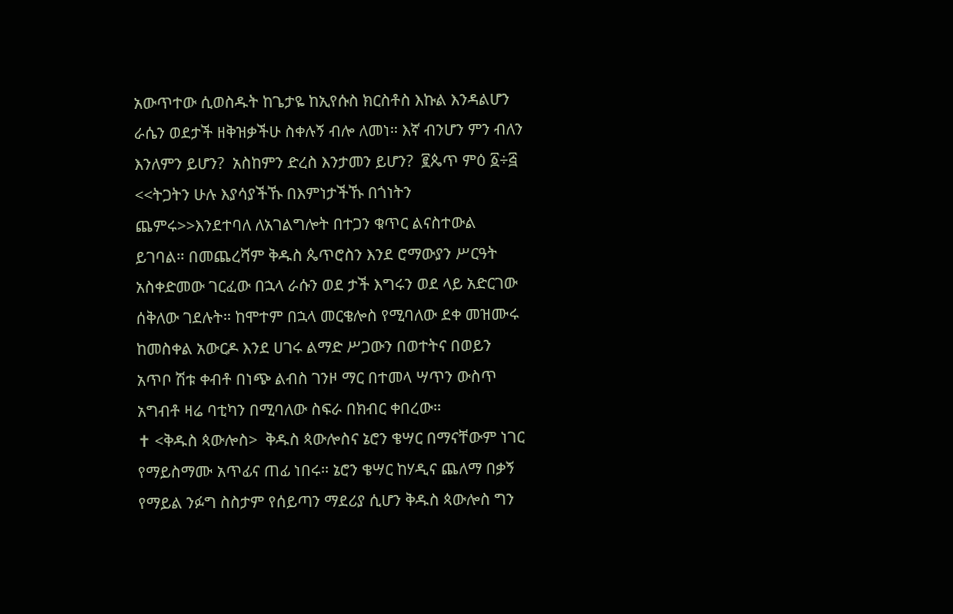አውጥተው ሲወስዱት ከጌታዬ ከኢየሱስ ክርስቶስ እኩል እንዳልሆን ራሴን ወደታች ዘቅዝቃችሁ ስቀሉኝ ብሎ ለመነ። እኛ ብንሆን ምን ብለን እንለምን ይሆን?  አስከምን ድረስ እንታመን ይሆን?  ፪ጴጥ ምዕ ፩÷፭ <<ትጋትን ሁሉ እያሳያችኹ በእምነታችኹ በጎነትን ጨምሩ>>እንደተባለ ለአገልግሎት በተጋን ቁጥር ልናስተውል ይገባል። በመጨረሻም ቅዱስ ጴጥሮስን እንደ ሮማውያን ሥርዓት አስቀድመው ገርፈው በኋላ ራሱን ወደ ታች እግሩን ወደ ላይ አድርገው ሰቅለው ገደሉት። ከሞተም በኋላ መርቄሎስ የሚባለው ደቀ መዝሙሩ ከመስቀል አውርዶ እንደ ሀገሩ ልማድ ሥጋውን በወተትና በወይን አጥቦ ሽቱ ቀብቶ በነጭ ልብስ ገንዞ ማር በተመላ ሣጥን ውስጥ አግብቶ ዛሬ ባቲካን በሚባለው ስፍራ በክብር ቀበረው።                        ✝ <ቅዱስ ጳውሎስ>  ቅዱስ ጳውሎስና ኔሮን ቄሣር በማናቸውም ነገር የማይስማሙ አጥፊና ጠፊ ነበሩ። ኔሮን ቄሣር ከሃዲና ጨለማ በቃኝ የማይል ንፉግ ስስታም የሰይጣን ማደሪያ ሲሆን ቅዱስ ጳውሎስ ግን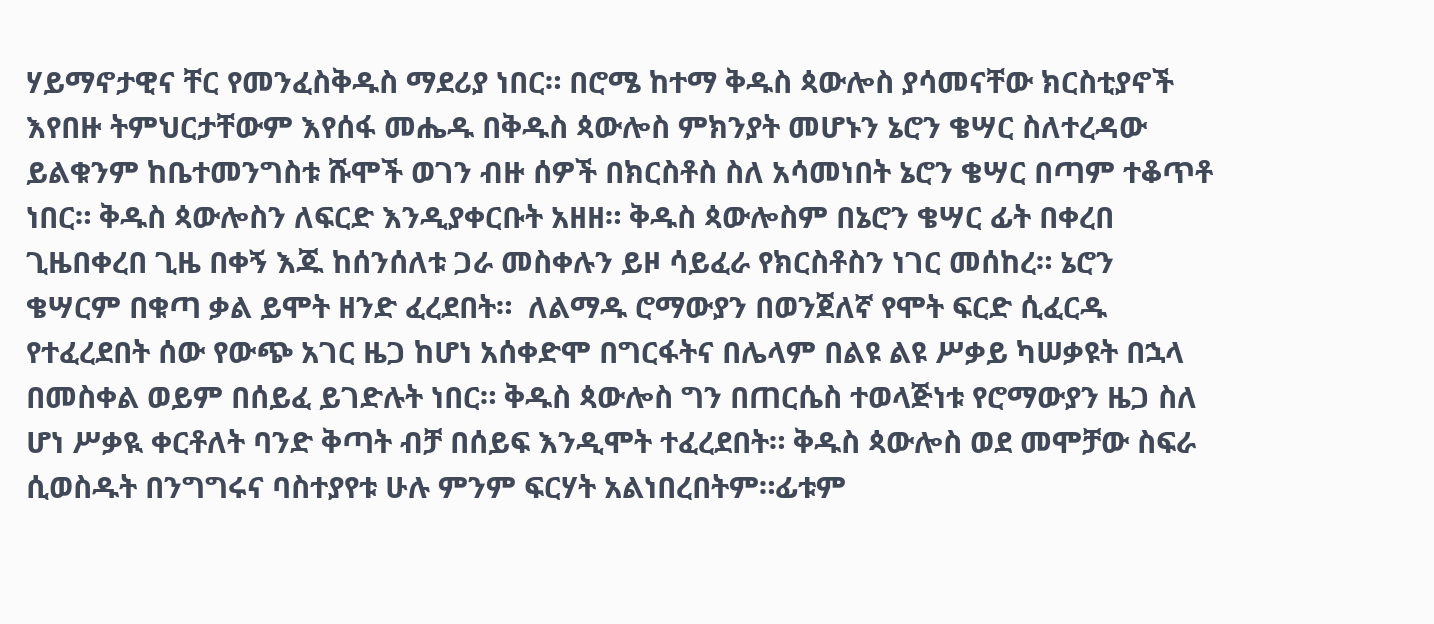ሃይማኖታዊና ቸር የመንፈስቅዱስ ማደሪያ ነበር። በሮሜ ከተማ ቅዱስ ጳውሎስ ያሳመናቸው ክርስቲያኖች እየበዙ ትምህርታቸውም እየሰፋ መሔዱ በቅዱስ ጳውሎስ ምክንያት መሆኑን ኔሮን ቄሣር ስለተረዳው ይልቁንም ከቤተመንግስቱ ሹሞች ወገን ብዙ ሰዎች በክርስቶስ ስለ አሳመነበት ኔሮን ቄሣር በጣም ተቆጥቶ ነበር። ቅዱስ ጳውሎስን ለፍርድ እንዲያቀርቡት አዘዘ። ቅዱስ ጳውሎስም በኔሮን ቄሣር ፊት በቀረበ ጊዜበቀረበ ጊዜ በቀኝ እጁ ከሰንሰለቱ ጋራ መስቀሉን ይዞ ሳይፈራ የክርስቶስን ነገር መሰከረ። ኔሮን ቄሣርም በቁጣ ቃል ይሞት ዘንድ ፈረደበት።  ለልማዱ ሮማውያን በወንጀለኛ የሞት ፍርድ ሲፈርዱ የተፈረደበት ሰው የውጭ አገር ዜጋ ከሆነ አሰቀድሞ በግርፋትና በሌላም በልዩ ልዩ ሥቃይ ካሠቃዩት በኋላ በመስቀል ወይም በሰይፈ ይገድሉት ነበር። ቅዱስ ጳውሎስ ግን በጠርሴስ ተወላጅነቱ የሮማውያን ዜጋ ስለ ሆነ ሥቃዪ ቀርቶለት ባንድ ቅጣት ብቻ በሰይፍ እንዲሞት ተፈረደበት። ቅዱስ ጳውሎስ ወደ መሞቻው ስፍራ ሲወስዱት በንግግሩና ባስተያየቱ ሁሉ ምንም ፍርሃት አልነበረበትም።ፊቱም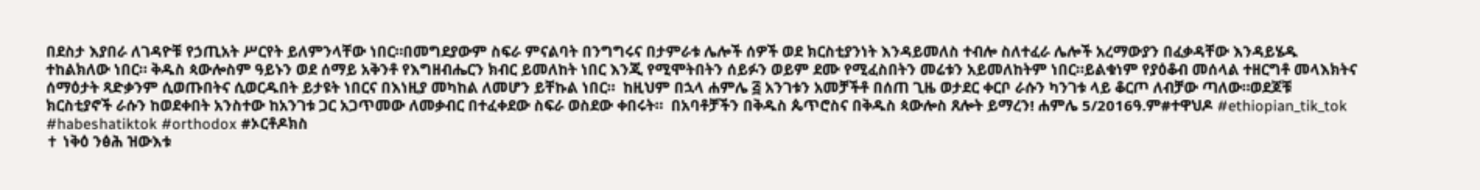በደስታ እያበራ ለገዳዮቹ የኃጢአት ሥርየት ይለምንላቸው ነበር።በመግደያውም ስፍራ ምናልባት በንግግሩና በታምራቱ ሌሎች ሰዎች ወደ ክርስቲያንነት እንዳይመለስ ተብሎ ስለተፈራ ሌሎች አረማውያን በፈቃዳቸው እንዳይሄዱ ተከልክለው ነበር። ቅዱስ ጳውሎስም ዓይኑን ወደ ሰማይ አቅንቶ የእግዘብሔርን ክብር ይመለከት ነበር እንጂ የሚሞትበትን ሰይፉን ወይም ደሙ የሚፈስበትን መሬቱን አይመለከትም ነበር።ይልቁነም የያዕቆብ መሰላል ተዘርግቶ መላእክትና ሰማዕታት ጻድቃንም ሲወጡበትና ሲወርዱበት ይታዩት ነበርና በእነዚያ መካከል ለመሆን ይቸኩል ነበር።  ከዚህም በኋላ ሐምሌ ፭ አንገቱን አመቻችቶ በሰጠ ጊዜ ወታደር ቀርቦ ራሱን ካንገቱ ላይ ቆርጦ ለብቻው ጣለው።ወደጆቹ ክርስቲያኖች ራሱን ከወደቀበት አንስተው ከአንገቱ ጋር አጋጥመው ለመቃብር በተፈቀደው ስፍራ ወስደው ቀበሩት።  በአባቶቻችን በቅዱስ ጴጥሮስና በቅዱስ ጳውሎስ ጸሎት ይማረን! ሐምሌ 5/2016ዓ.ም#ተዋህዶ #ethiopian_tik_tok #habeshatiktok #orthodox #ኦርቶዶክስ
✝ ነቅዕ ንፅሕ ዝውእቱ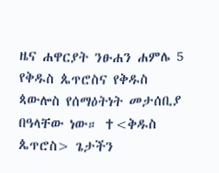ዜና ሐዋርያት ንፁሐን ሐምሌ 5 የቅዱስ ጴጥሮስና የቅዱስ ጳውሎስ የሰማዕትነት መታሰቢያ በዓላቸው ነው። ✝<ቅዱስ ጴጥሮስ> ጌታችን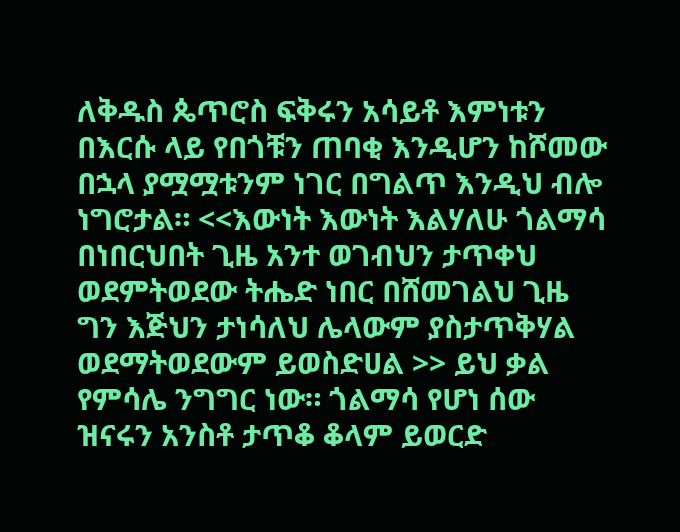ለቅዱስ ጴጥሮስ ፍቅሩን አሳይቶ እምነቱን በእርሱ ላይ የበጎቹን ጠባቂ እንዲሆን ከሾመው በኋላ ያሟሟቱንም ነገር በግልጥ እንዲህ ብሎ ነግሮታል። <<እውነት እውነት እልሃለሁ ጎልማሳ በነበርህበት ጊዜ አንተ ወገብህን ታጥቀህ ወደምትወደው ትሔድ ነበር በሸመገልህ ጊዜ ግን እጅህን ታነሳለህ ሌላውም ያስታጥቅሃል ወደማትወደውም ይወስድሀል >> ይህ ቃል የምሳሌ ንግግር ነው። ጎልማሳ የሆነ ሰው ዝናሩን አንስቶ ታጥቆ ቆላም ይወርድ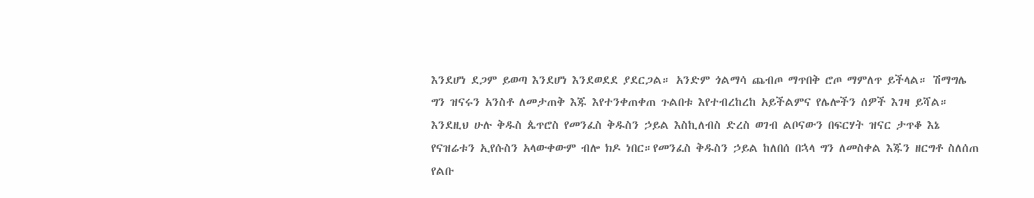እንደሆነ ደጋም ይወጣ እንደሆነ እንደወደደ ያደርጋል። አንድም ጎልማሳ ጨብጦ ማጥበቅ ሮጦ ማምለጥ ይችላል። ሽማግሌ ግን ዝናሩን አንስቶ ለመታጠቅ እጁ እየተንቀጠቀጠ ጉልበቱ እየተብረከረከ አይችልምና የሌሎችን ሰዎች እገዛ ይሻል። እንደዚህ ሁሉ ቅዱስ ጴጥሮስ የመንፈስ ቅዱስን ኃይል እስኪለብስ ድረስ ወገብ ልቦናውን በፍርሃት ዝናር ታጥቆ እኔ የናዝሬቱን ኢየሱስን አላውቀውም ብሎ ክዶ ነበር።የመንፈስ ቅዱስን ኃይል ከለበሰ በኋላ ግን ለመስቀል እጁን ዘርግቶ ስለሰጠ የልቡ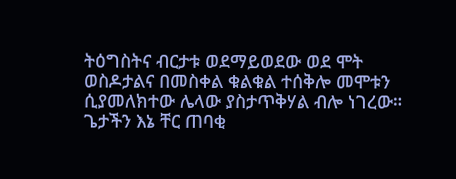ትዕግስትና ብርታቱ ወደማይወደው ወደ ሞት ወስዶታልና በመስቀል ቁልቁል ተሰቅሎ መሞቱን ሲያመለክተው ሌላው ያስታጥቅሃል ብሎ ነገረው። ጌታችን እኔ ቸር ጠባቂ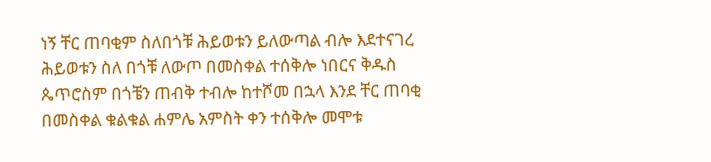ነኝ ቸር ጠባቂም ስለበጎቹ ሕይወቱን ይለውጣል ብሎ እደተናገረ ሕይወቱን ስለ በጎቹ ለውጦ በመስቀል ተሰቅሎ ነበርና ቅዱስ ጴጥሮስም በጎቼን ጠብቅ ተብሎ ከተሾመ በኋላ እንደ ቸር ጠባቂ በመስቀል ቁልቁል ሐምሌ አምስት ቀን ተሰቅሎ መሞቱ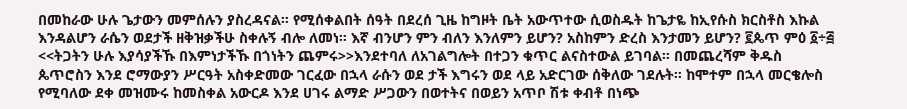በመከራው ሁሉ ጌታውን መምሰሉን ያስረዳናል። የሚሰቀልበት ሰዓት በደረሰ ጊዜ ከግዞት ቤት አውጥተው ሲወስዱት ከጌታዬ ከኢየሱስ ክርስቶስ እኩል እንዳልሆን ራሴን ወደታች ዘቅዝቃችሁ ስቀሉኝ ብሎ ለመነ። እኛ ብንሆን ምን ብለን እንለምን ይሆን? አስከምን ድረስ እንታመን ይሆን? ፪ጴጥ ምዕ ፩÷፭ <<ትጋትን ሁሉ እያሳያችኹ በእምነታችኹ በጎነትን ጨምሩ>>እንደተባለ ለአገልግሎት በተጋን ቁጥር ልናስተውል ይገባል። በመጨረሻም ቅዱስ ጴጥሮስን እንደ ሮማውያን ሥርዓት አስቀድመው ገርፈው በኋላ ራሱን ወደ ታች እግሩን ወደ ላይ አድርገው ሰቅለው ገደሉት። ከሞተም በኋላ መርቄሎስ የሚባለው ደቀ መዝሙሩ ከመስቀል አውርዶ እንደ ሀገሩ ልማድ ሥጋውን በወተትና በወይን አጥቦ ሽቱ ቀብቶ በነጭ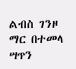ልብስ ገንዞ ማር በተመላ ሣጥን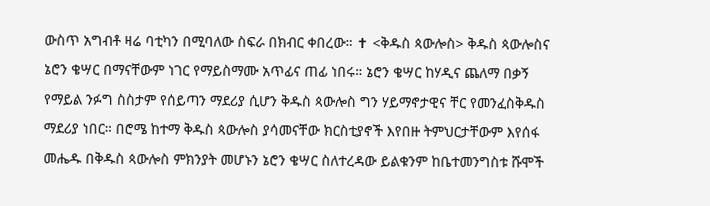ውስጥ አግብቶ ዛሬ ባቲካን በሚባለው ስፍራ በክብር ቀበረው። ✝ <ቅዱስ ጳውሎስ> ቅዱስ ጳውሎስና ኔሮን ቄሣር በማናቸውም ነገር የማይስማሙ አጥፊና ጠፊ ነበሩ። ኔሮን ቄሣር ከሃዲና ጨለማ በቃኝ የማይል ንፉግ ስስታም የሰይጣን ማደሪያ ሲሆን ቅዱስ ጳውሎስ ግን ሃይማኖታዊና ቸር የመንፈስቅዱስ ማደሪያ ነበር። በሮሜ ከተማ ቅዱስ ጳውሎስ ያሳመናቸው ክርስቲያኖች እየበዙ ትምህርታቸውም እየሰፋ መሔዱ በቅዱስ ጳውሎስ ምክንያት መሆኑን ኔሮን ቄሣር ስለተረዳው ይልቁንም ከቤተመንግስቱ ሹሞች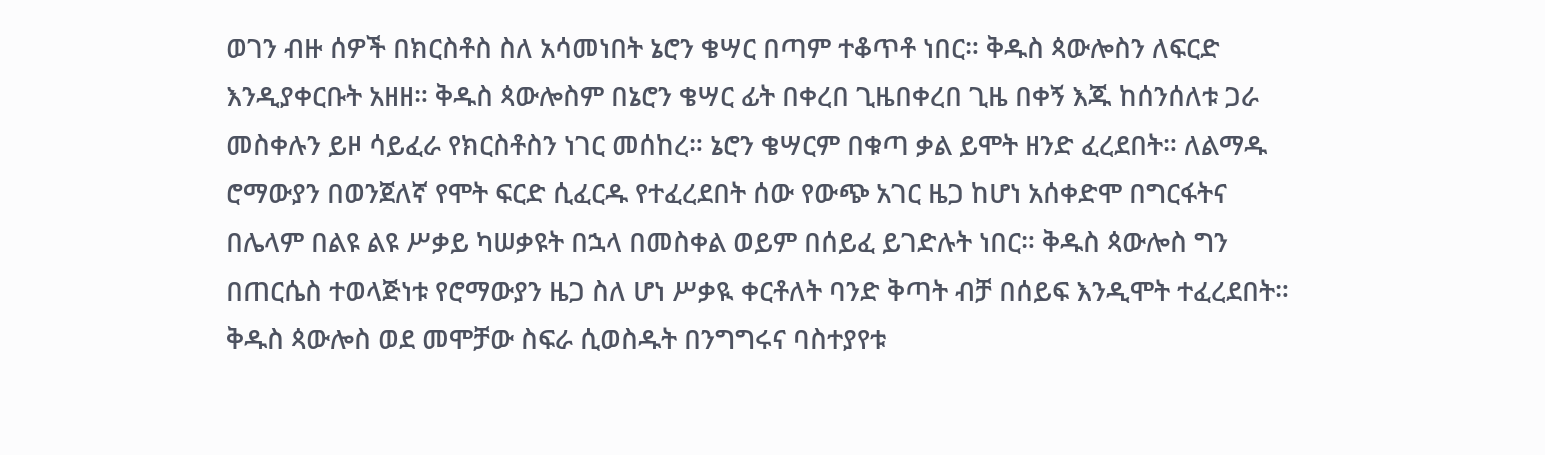ወገን ብዙ ሰዎች በክርስቶስ ስለ አሳመነበት ኔሮን ቄሣር በጣም ተቆጥቶ ነበር። ቅዱስ ጳውሎስን ለፍርድ እንዲያቀርቡት አዘዘ። ቅዱስ ጳውሎስም በኔሮን ቄሣር ፊት በቀረበ ጊዜበቀረበ ጊዜ በቀኝ እጁ ከሰንሰለቱ ጋራ መስቀሉን ይዞ ሳይፈራ የክርስቶስን ነገር መሰከረ። ኔሮን ቄሣርም በቁጣ ቃል ይሞት ዘንድ ፈረደበት። ለልማዱ ሮማውያን በወንጀለኛ የሞት ፍርድ ሲፈርዱ የተፈረደበት ሰው የውጭ አገር ዜጋ ከሆነ አሰቀድሞ በግርፋትና በሌላም በልዩ ልዩ ሥቃይ ካሠቃዩት በኋላ በመስቀል ወይም በሰይፈ ይገድሉት ነበር። ቅዱስ ጳውሎስ ግን በጠርሴስ ተወላጅነቱ የሮማውያን ዜጋ ስለ ሆነ ሥቃዪ ቀርቶለት ባንድ ቅጣት ብቻ በሰይፍ እንዲሞት ተፈረደበት። ቅዱስ ጳውሎስ ወደ መሞቻው ስፍራ ሲወስዱት በንግግሩና ባስተያየቱ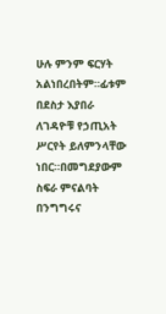ሁሉ ምንም ፍርሃት አልነበረበትም።ፊቱም በደስታ እያበራ ለገዳዮቹ የኃጢአት ሥርየት ይለምንላቸው ነበር።በመግደያውም ስፍራ ምናልባት በንግግሩና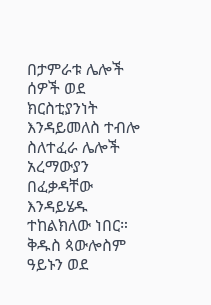በታምራቱ ሌሎች ሰዎች ወደ ክርስቲያንነት እንዳይመለስ ተብሎ ስለተፈራ ሌሎች አረማውያን በፈቃዳቸው እንዳይሄዱ ተከልክለው ነበር። ቅዱስ ጳውሎስም ዓይኑን ወደ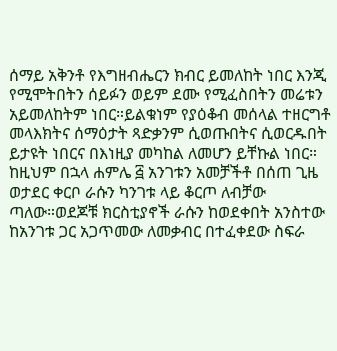ሰማይ አቅንቶ የእግዘብሔርን ክብር ይመለከት ነበር እንጂ የሚሞትበትን ሰይፉን ወይም ደሙ የሚፈስበትን መሬቱን አይመለከትም ነበር።ይልቁነም የያዕቆብ መሰላል ተዘርግቶ መላእክትና ሰማዕታት ጻድቃንም ሲወጡበትና ሲወርዱበት ይታዩት ነበርና በእነዚያ መካከል ለመሆን ይቸኩል ነበር። ከዚህም በኋላ ሐምሌ ፭ አንገቱን አመቻችቶ በሰጠ ጊዜ ወታደር ቀርቦ ራሱን ካንገቱ ላይ ቆርጦ ለብቻው ጣለው።ወደጆቹ ክርስቲያኖች ራሱን ከወደቀበት አንስተው ከአንገቱ ጋር አጋጥመው ለመቃብር በተፈቀደው ስፍራ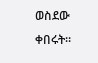ወስደው ቀበሩት።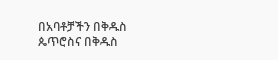በአባቶቻችን በቅዱስ ጴጥሮስና በቅዱስ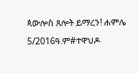ጳውሎስ ጸሎት ይማረን! ሐምሌ 5/2016ዓ.ም#ተዋህዶ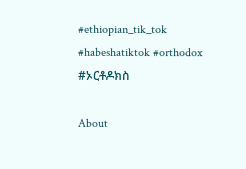#ethiopian_tik_tok #habeshatiktok #orthodox #ኦርቶዶክስ

About